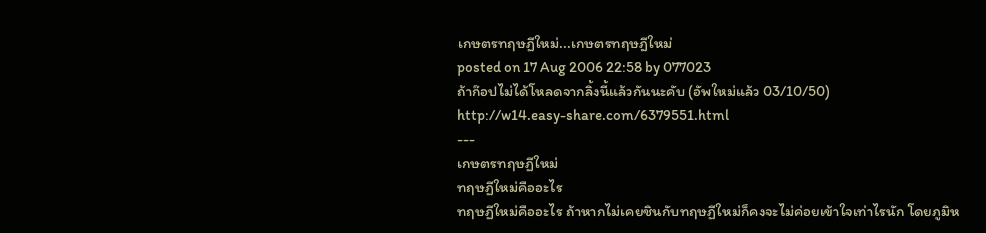เกษตรทฤษฏีใหม่...เกษตรทฤษฎีใหม่
posted on 17 Aug 2006 22:58 by 077023
ถ้าก๊อปไม่ได้โหลดจากลิ้งนี้แล้วกันนะคับ (อัพใหม่แล้ว 03/10/50)
http://w14.easy-share.com/6379551.html
---
เกษตรทฤษฏีใหม่
ทฤษฏีใหม่คืออะไร
ทฤษฏีใหม่คืออะไร ถ้าหากไม่เคยชินกับทฤษฏีใหม่ก็คงจะไม่ค่อยเข้าใจเท่าไรนัก โดยภูมิห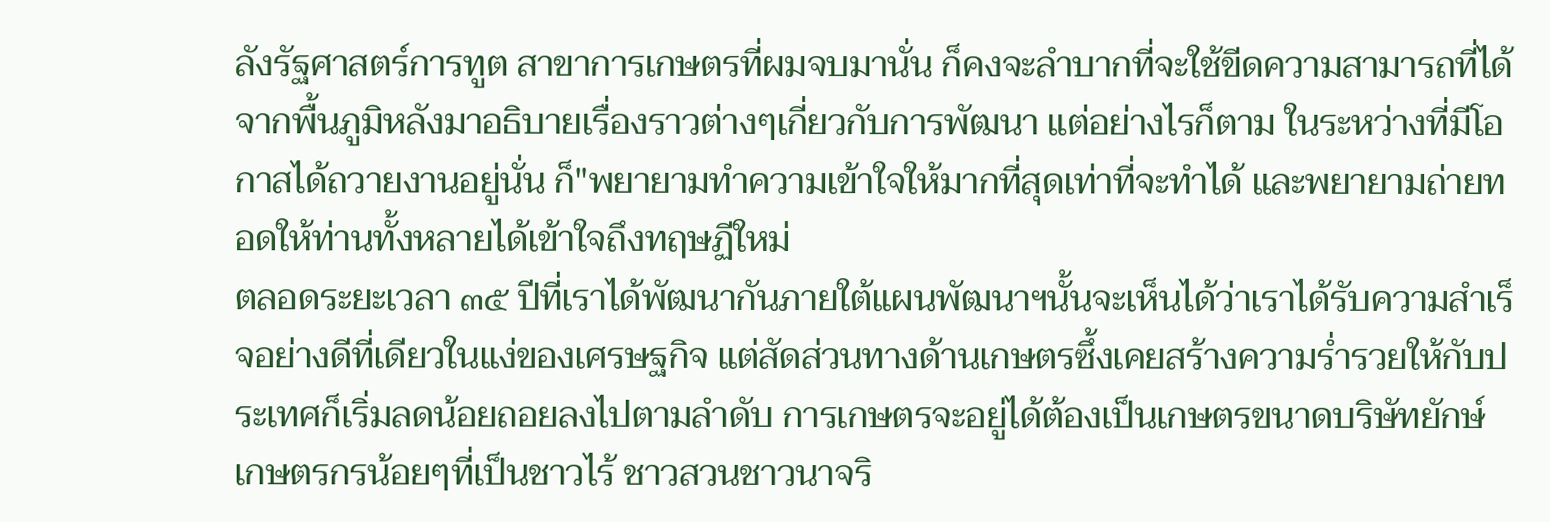ลังรัฐศาสตร์การทูต สาขาการเกษตรที่ผมจบมานั่น ก็คงจะลำบากที่จะใช้ขีดความสามารถที่ได้จากพื้นภูมิหลังมาอธิบายเรื่องราวต่างๆเกี่ยวกับการพัฒนา แต่อย่างไรก็ตาม ในระหว่างที่มีโอกาสได้ถวายงานอยู่นั่น ก็"พยายามทำความเข้าใจให้มากที่สุดเท่าที่จะทำได้ และพยายามถ่ายทอดให้ท่านทั้งหลายได้เข้าใจถึงทฤษฏีใหม่
ตลอดระยะเวลา ๓๕ ปีที่เราได้พัฒนากันภายใต้แผนพัฒนาฯนั้นจะเห็นได้ว่าเราได้รับความสำเร็จอย่างดีที่เดียวในแง่ของเศรษฐกิจ แต่สัดส่วนทางด้านเกษตรซึ้งเคยสร้างความร่ำรวยให้กับประเทศก็เริ่มลดน้อยถอยลงไปตามลำดับ การเกษตรจะอยู่ได้ต้องเป็นเกษตรขนาดบริษัทยักษ์ เกษตรกรน้อยๆที่เป็นชาวไร้ ชาวสวนชาวนาจริ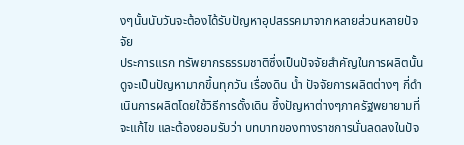งๆนั้นนับวันจะต้องได้รับปัญหาอุปสรรคมาจากหลายส่วนหลายปัจจัย
ประการแรก ทรัพยากรธรรมชาติซึ่งเป็นปัจจัยสำคัญในการผลิตนั้นดูจะเป็นปัญหามากขึ้นทุกวัน เรื่องดิน น้ำ ปัจจัยการผลิตต่างๆ กี่ดำเนินการผลิตโดยใช้วิธีการดั้งเดิน ซึ้งปัญหาต่างๆภาครัฐพยายามที่จะแก้ไข และต้องยอมรับว่า บทบาทของทางราชการนั่นลดลงในปัจ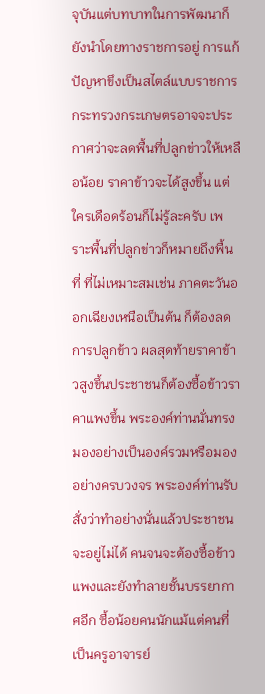จุบันแต่บทบาทในการพัฒนาก็ยังนำโดยทางราชการอยู่ การแก้ปัญหาขึงเป็นสไตล์แบบราชการกระทรวงกระเกษตรอาจจะประกาศว่าจะลดพื้นที่ปลูกข่าวให้เหลือน้อย ราคาข้าวจะได้สูงขึ้น แต่ใครเดือดร้อนก็ไม่รู้ละครับ เพราะพื้นที่ปลูกข่าวก็หมายถึงพื้นที่ ที่ไม่เหมาะสมเช่น ภาคตะวันออกเฉียงเหนือเป็นต้น ก็ต้องลดการปลูกข้าว ผลสุดท้ายราคาข้าวสูงขึ้นประชาชนก็ต้องซื้อข้าวราคาแพงขึ้น พระองค์ท่านนั่นทรงมองอย่างเป็นองค์รวมหรือมองอย่างครบวงจร พระองค์ท่านรับสั่งว่าทำอย่างนั่นแล้วประชาชนจะอยู่ไม่ได้ คนจนจะต้องซื้อข้าวแพงและยังทำลายชั้นบรรยากาศอีก ซื้อน้อยคนนักแม้แต่คนที่เป็นครูอาจารย์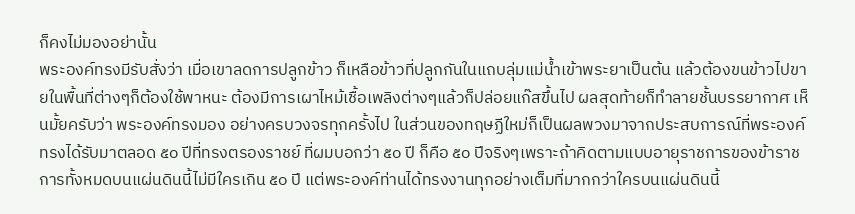ก็คงไม่มองอย่านั้น
พระองค์ทรงมีรับสั่งว่า เมื่อเขาลดการปลูกข้าว ก็เหลือข้าวที่ปลูกกันในแถบลุ่มแม่น้ำเข้าพระยาเป็นต้น แล้วต้องขนข้าวไปขายในพื้นที่ต่างๆก็ต้องใช้พาหนะ ต้องมีการเผาไหม้เชื้อเพลิงต่างๆแล้วก็ปล่อยแก๊สขึ้นไป ผลสุดท้ายก็ทำลายชั้นบรรยากาศ เห็นมั้ยครับว่า พระองค์ทรงมอง อย่างครบวงจรทุกครั้งไป ในส่วนของทฤษฏีใหม่ก็เป็นผลพวงมาจากประสบการณ์ที่พระองค์ทรงได้รับมาตลอด ๕๐ ปีที่ทรงตรองราชย์ ที่ผมบอกว่า ๕๐ ปี ก็คือ ๕๐ ปีจริงๆเพราะถ้าคิดตามแบบอายุราชการของข้าราชการทั้งหมดบนแผ่นดินนี้ไม่มีใครเกิน ๕๐ ปี แต่พระองค์ท่านได้ทรงงานทุกอย่างเต็มที่มากกว่าใครบนแผ่นดินนี้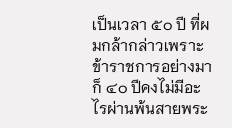เป็นเวลา ๕๐ ปี ที่ผมกล้ากล่าวเพราะข้าราชการอย่างมาก็ ๔๐ ปีคงไม่มีอะไรผ่านพ้นสายพระ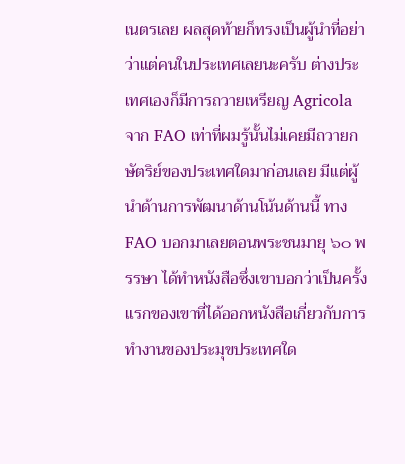เนตรเลย ผลสุดท้ายก็ทรงเป็นผู้นำที่อย่าว่าแต่คนในประเทศเลยนะครับ ต่างประเทศเองก็มีการถวายเหรียญ Agricola จาก FAO เท่าที่ผมรู้นั้นไม่เคยมีถวายกษัตริย์ของประเทศใดมาก่อนเลย มีแต่ผู้นำด้านการพัฒนาด้านโน้นด้านนี้ ทาง FAO บอกมาเลยตอนพระชนมายุ ๖๐ พรรษา ได้ทำหนังสือซึ่งเขาบอกว่าเป็นครั้งแรกของเขาที่ได้ออกหนังสือเกี่ยวกับการทำงานของประมุขประเทศใด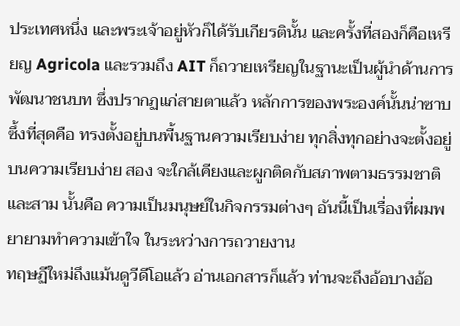ประเทศหนึ่ง และพระเจ้าอยู่หัวก็ได้รับเกียรตินั้น และครั้งที่สองก็คือเหรียญ Agricola และรวมถึง AIT ก็ถวายเหรียญในฐานะเป็นผู้นำด้านการพัฒนาชนบท ซึ่งปรากฏแก่สายตาแล้ว หลักการของพระองค์นั้นน่าซาบซึ้งที่สุดคือ ทรงตั้งอยู่บนพื้นฐานความเรียบง่าย ทุกสิ่งทุกอย่างจะตั้งอยู่บนความเรียบง่าย สอง จะใกล้เคียงและผูกติดกับสภาพตามธรรมชาติ และสาม นั้นคือ ความเป็นมนุษย์ในกิจกรรมต่างๆ อันนี้เป็นเรื่องที่ผมพยายามทำความเข้าใจ ในระหว่างการถวายงาน
ทฤษฏีใหม่ถึงแม้นดูวีดีโอแล้ว อ่านเอกสารก็แล้ว ท่านจะถึงอ้อบางอ้อ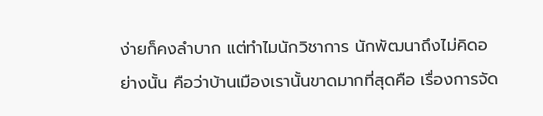ง่ายก็คงลำบาก แต่ทำไมนักวิชาการ นักพัฒนาถึงไม่คิดอย่างนั้น คือว่าบ้านเมืองเรานั้นขาดมากที่สุดคือ เรื่องการจัด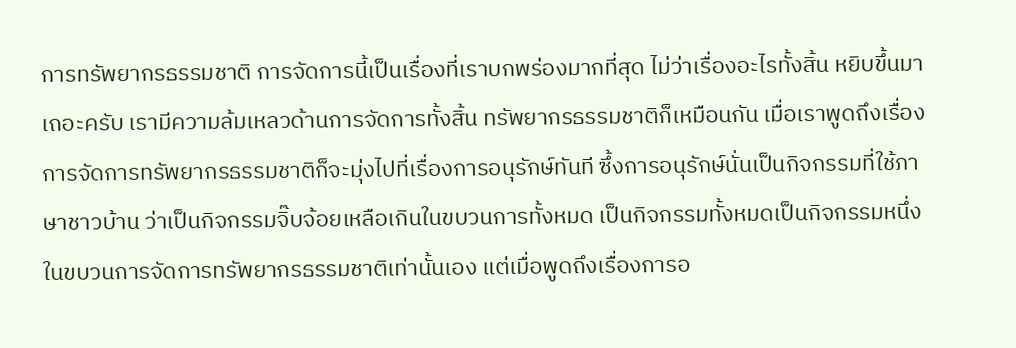การทรัพยากรธรรมชาติ การจัดการนี้เป็นเรื่องที่เราบกพร่องมากที่สุด ไม่ว่าเรื่องอะไรทั้งสิ้น หยิบขึ้นมาเถอะครับ เรามีความล้มเหลวด้านการจัดการทั้งสิ้น ทรัพยากรธรรมชาติก็เหมือนกัน เมื่อเราพูดถึงเรื่องการจัดการทรัพยากรธรรมชาติก็จะมุ่งไปที่เรื่องการอนุรักษ์ทันที ซึ้งการอนุรักษ์นั่นเป็นกิจกรรมที่ใช้ภาษาชาวบ้าน ว่าเป็นกิจกรรมจิ๊บจ้อยเหลือเกินในขบวนการทั้งหมด เป็นกิจกรรมทั้งหมดเป็นกิจกรรมหนึ่งในขบวนการจัดการทรัพยากรธรรมชาติเท่านั้นเอง แต่เมื่อพูดถึงเรื่องการอ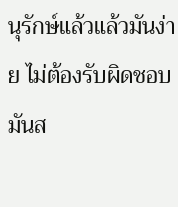นุรักษ์แล้วแล้วมันง่าย ไม่ต้องรับผิดชอบ มันส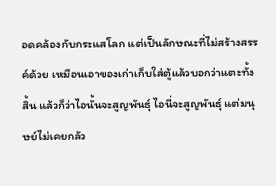อดคล้องกับกระแสโลก แต่เป็นลักษณะที่ไม่สร้างสรรค์ด้วย เหมือนเอาของเก่าเก็บใส่ตู้แล้วบอกว่าแตะทั้งสิ้น แล้วก็ว่าไอนั้นจะสูญพันธุ์ ไอนี่จะสูญพันธุ์ แต่มนุษย์ไม่เคยกลัว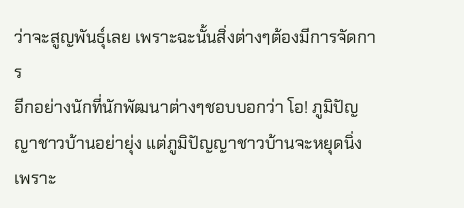ว่าจะสูญพันธุ์เลย เพราะฉะนั้นสิ่งต่างๆต้องมีการจัดการ
อีกอย่างนักที่นักพัฒนาต่างๆชอบบอกว่า โอ! ภูมิปัญญาชาวบ้านอย่ายุ่ง แต่ภูมิปัญญาชาวบ้านจะหยุดนิ่ง เพราะ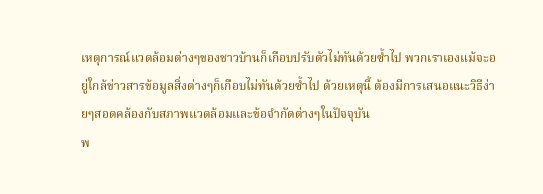เหตุการณ์แวดล้อมต่างๆของชาวบ้านก็เกือบปรับตัวไม่ทันด้วยซ้ำไป พวกเราเองแม้จะอยู่ใกล้ข่าวสารข้อมูลสิ่งต่างๆก็เกือบไม่ทันด้วยซ้ำไป ด้วยเหตุนี้ ต้องมีการเสนอแนะวิธีง่ายๆสอดคล้องกับสภาพแวดล้อมและข้อจำกัดต่างๆในปัจจุบัน
พ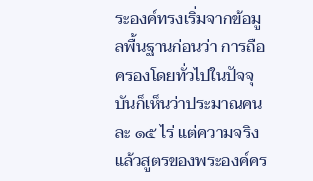ระองค์ทรงเริ่มจากข้อมูลพื้นฐานก่อนว่า การถือครองโดยทั่วไปในปัจจุบันก็เห็นว่าประมาณคนละ ๑๕ ไร่ แต่ความจริงแล้วสูตรของพระองค์คร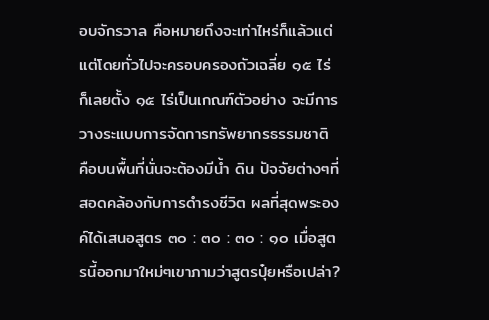อบจักรวาล คือหมายถึงจะเท่าไหร่ก็แล้วแต่แต่โดยทั่วไปจะครอบครองถัวเฉลี่ย ๑๕ ไร่ ก็เลยตั้ง ๑๕ ไร่เป็นเกณฑ์ตัวอย่าง จะมีการวางระแบบการจัดการทรัพยากรธรรมชาติ คือบนพื้นที่นั่นจะต้องมีน้ำ ดิน ปัจจัยต่างๆที่สอดคล้องกับการดำรงชีวิต ผลที่สุดพระองค์ได้เสนอสูตร ๓๐ : ๓๐ : ๓๐ : ๑๐ เมื่อสูตรนี้ออกมาใหม่ๆเขาภามว่าสูตรปุ๋ยหรือเปล่า?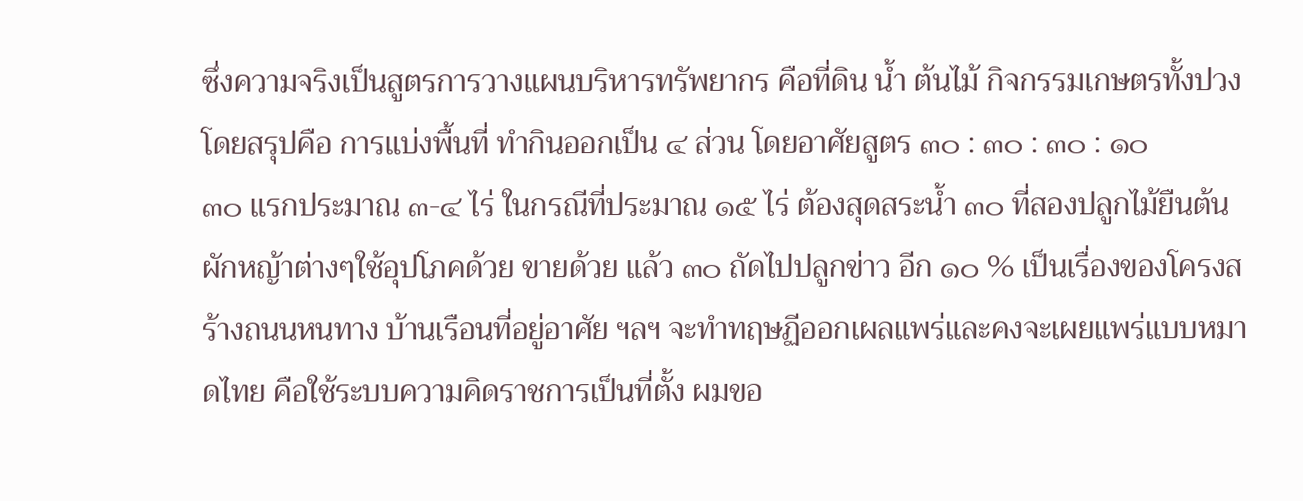ซึ่งความจริงเป็นสูตรการวางแผนบริหารทรัพยากร คือที่ดิน น้ำ ต้นไม้ กิจกรรมเกษตรทั้งปวง
โดยสรุปคือ การแบ่งพื้นที่ ทำกินออกเป็น ๔ ส่วน โดยอาศัยสูตร ๓๐ : ๓๐ : ๓๐ : ๑๐
๓๐ แรกประมาณ ๓-๔ ไร่ ในกรณีที่ประมาณ ๑๕ ไร่ ต้องสุดสระน้ำ ๓๐ ที่สองปลูกไม้ยืนต้น ผักหญ้าต่างๆใช้อุปโภคด้วย ขายด้วย แล้ว ๓๐ ถัดไปปลูกข่าว อีก ๑๐ % เป็นเรื่องของโครงสร้างถนนหนทาง บ้านเรือนที่อยู่อาศัย ฯลฯ จะทำทฤษฏีออกเผลแพร่และคงจะเผยแพร่แบบหมาดไทย คือใช้ระบบความคิดราชการเป็นที่ตั้ง ผมขอ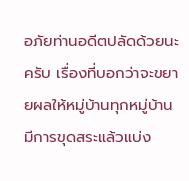อภัยท่านอดีตปลัดด้วยนะครับ เรื่องที่บอกว่าจะขยายผลให้หมู่บ้านทุกหมู่บ้านมีการขุดสระแล้วแบ่ง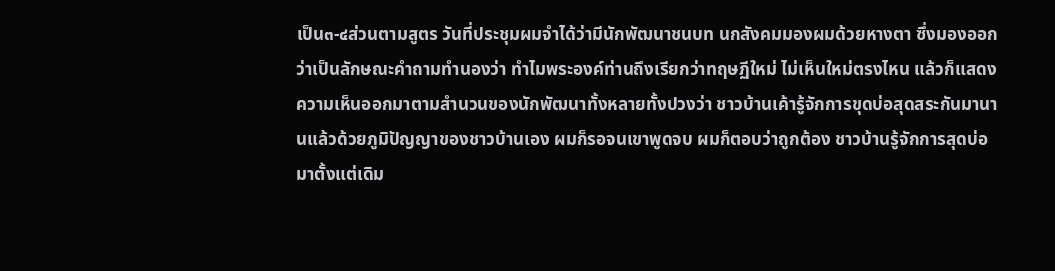เป็น๓-๔ส่วนตามสูตร วันที่ประชุมผมจำได้ว่ามีนักพัฒนาชนบท นกสังคมมองผมด้วยหางตา ซึ่งมองออกว่าเป็นลักษณะคำถามทำนองว่า ทำไมพระองค์ท่านถึงเรียกว่าทฤษฏีใหม่ ไม่เห็นใหม่ตรงไหน แล้วก็แสดงความเห็นออกมาตามสำนวนของนักพัฒนาทั้งหลายทั้งปวงว่า ชาวบ้านเค้ารู้จักการขุดบ่อสุดสระกันมานานแล้วด้วยภูมิปัญญาของชาวบ้านเอง ผมก็รอจนเขาพูดจบ ผมก็ตอบว่าถูกต้อง ชาวบ้านรู้จักการสุดบ่อมาตั้งแต่เดิม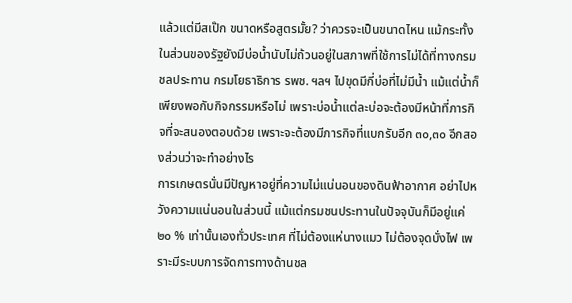แล้วแต่มีสเป๊ก ขนาดหรือสูตรมั้ย? ว่าควรจะเป็นขนาดไหน แม้กระทั้งในส่วนของรัฐยังมีบ่อน้ำนับไม่ถ้วนอยู่ในสภาพที่ใช้การไม่ได้ที่ทางกรมชลประทาน กรมโยธาธิการ รพช. ฯลฯ ไปขุดมีกี่บ่อที่ไม่มีน้ำ แม้แต่น้ำก็เพียงพอกับกิจกรรมหรือไม่ เพราะบ่อน้ำแต่ละบ่อจะต้องมีหน้าที่ภารกิจที่จะสนองตอบด้วย เพราะจะต้องมีภารกิจที่แบกรับอีก ๓๐,๓๐ อีกสองส่วนว่าจะทำอย่างไร
การเกษตรนั่นมีปัญหาอยู่ที่ความไม่แน่นอนของดินฟ้าอากาศ อย่าไปหวังความแน่นอนในส่วนนี้ แม้แต่กรมชนประทานในปัจจุบันก็มีอยู่แค่ ๒๐ % เท่านั้นเองทั่วประเทศ ที่ไม่ต้องแห่นางแมว ไม่ต้องจุดบั่งไฟ เพราะมีระบบการจัดการทางด้านชล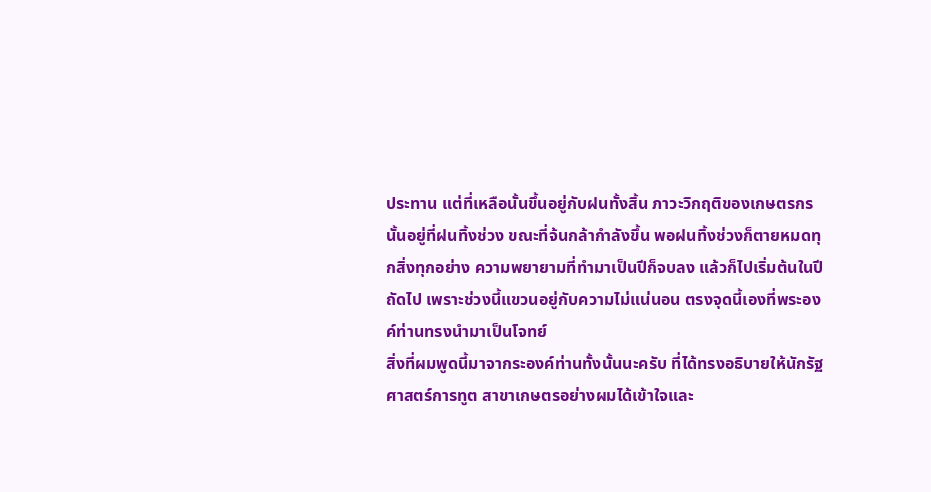ประทาน แต่ที่เหลือนั้นขึ้นอยู่กับฝนทั้งสิ้น ภาวะวิกฤติของเกษตรกรนั้นอยู่ที่ฝนทิ้งช่วง ขณะที่จ้นกล้ากำลังขึ้น พอฝนทิ้งช่วงก็ตายหมดทุกสิ่งทุกอย่าง ความพยายามที่ทำมาเป็นปีก็จบลง แล้วก็ไปเริ่มต้นในปีถัดไป เพราะช่วงนี้แขวนอยู่กับความไม่แน่นอน ตรงจุดนี้เองที่พระองค์ท่านทรงนำมาเป็นโจทย์
สิ่งที่ผมพูดนี้มาจากระองค์ท่านทั้งนั้นนะครับ ที่ได้ทรงอธิบายให้นักรัฐศาสตร์การทูต สาขาเกษตรอย่างผมได้เข้าใจและ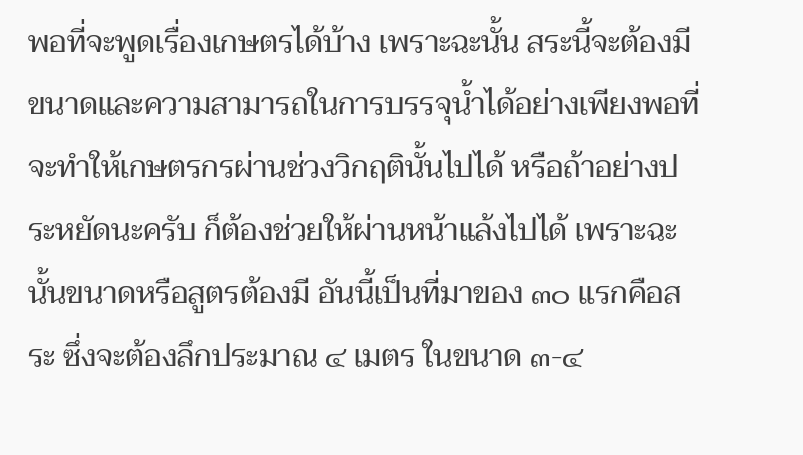พอที่จะพูดเรื่องเกษตรได้บ้าง เพราะฉะนั้น สระนี้จะต้องมีขนาดและความสามารถในการบรรจุน้ำได้อย่างเพียงพอที่จะทำให้เกษตรกรผ่านช่วงวิกฤตินั้นไปได้ หรือถ้าอย่างประหยัดนะครับ ก็ต้องช่วยให้ผ่านหน้าแล้งไปได้ เพราะฉะนั้นขนาดหรือสูตรต้องมี อันนี้เป็นที่มาของ ๓๐ แรกคือสระ ซึ่งจะต้องลึกประมาณ ๔ เมตร ในขนาด ๓-๔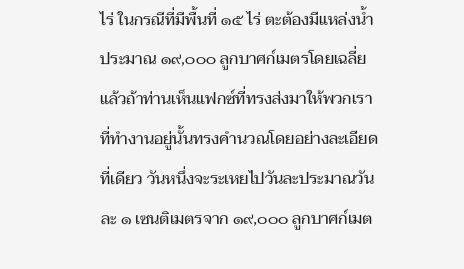ไร่ ในกรณีที่มีพื้นที่ ๑๕ ไร่ ตะต้องมีแหล่งน้ำประมาณ ๑๙,๐๐๐ ลูกบาศก์เมตรโดยเฉลี่ย แล้วถ้าท่านเห็นแฟกซ์ที่ทรงส่งมาให้พวกเราที่ทำงานอยู่นั้นทรงคำนวณโดยอย่างละเอียดที่เดียว วันหนึ่งจะระเหยไปวันละประมาณวันละ ๑ เซนติเมตรจาก ๑๙,๐๐๐ ลูกบาศก์เมต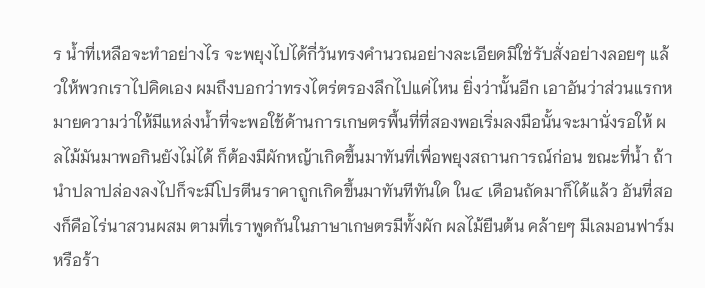ร น้ำที่เหลือจะทำอย่างไร จะพยุงไปได้กี่วันทรงคำนวณอย่างละเอียดมิใช่รับสั่งอย่างลอยๆ แล้วให้พวกเราไปคิดเอง ผมถึงบอกว่าทรงไตร่ตรองลึกไปแค่ไหน ยิ่งว่านั้นอีก เอาอันว่าส่วนแรกหมายความว่าให้มีแหล่งน้ำที่จะพอใช้ด้านการเกษตรพื้นที่ที่สองพอเริ่มลงมือนั้นจะมานั่งรอให้ ผลไม้มันมาพอกินยังไม่ได้ ก็ต้องมีผักหญ้าเกิดขึ้นมาทันที่เพื่อพยุงสถานการณ์ก่อน ขณะที่น้ำ ถ้านำปลาปล่องลงไปก็จะมีโปรตีนราคาถูกเกิดขึ้นมาทันทีทันใด ใน๔ เดือนถัดมาก็ได้แล้ว อันที่สองก็คือไร่นาสวนผสม ตามที่เราพูดกันในภาษาเกษตรมีทั้งผัก ผลไม้ยืนต้น คล้ายๆ มีเลมอนฟาร์มหรือร้า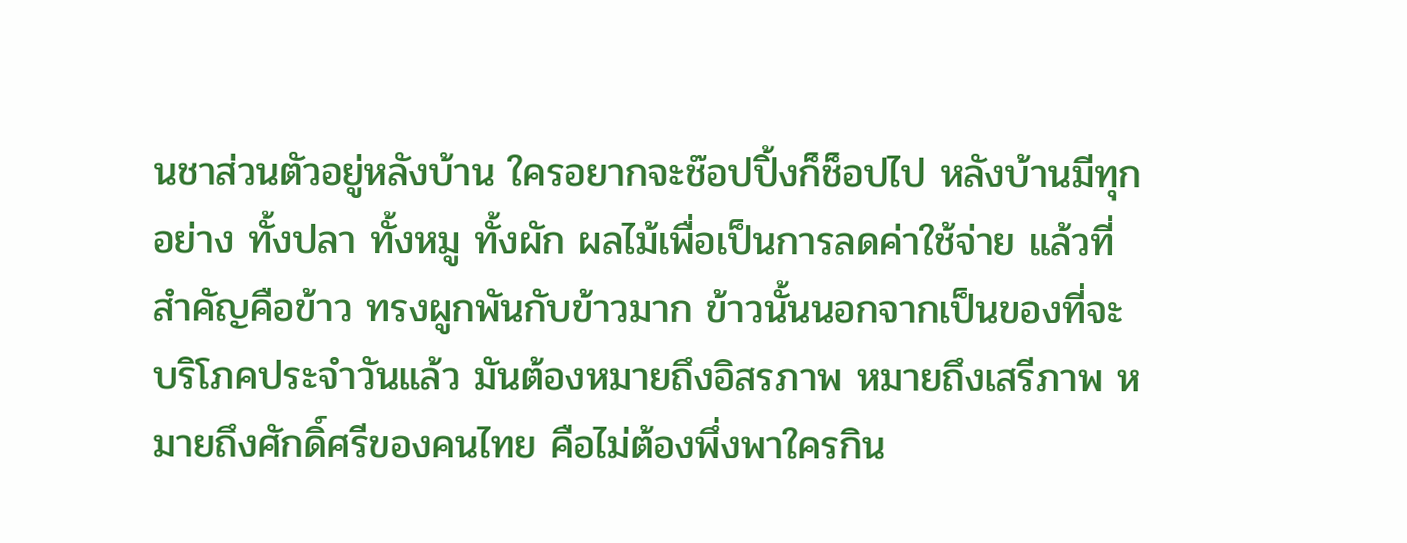นชาส่วนตัวอยู่หลังบ้าน ใครอยากจะช๊อปปิ้งก็ช็อปไป หลังบ้านมีทุกอย่าง ทั้งปลา ทั้งหมู ทั้งผัก ผลไม้เพื่อเป็นการลดค่าใช้จ่าย แล้วที่สำคัญคือข้าว ทรงผูกพันกับข้าวมาก ข้าวนั้นนอกจากเป็นของที่จะบริโภคประจำวันแล้ว มันต้องหมายถึงอิสรภาพ หมายถึงเสรีภาพ หมายถึงศักดิ์ศรีของคนไทย คือไม่ต้องพึ่งพาใครกิน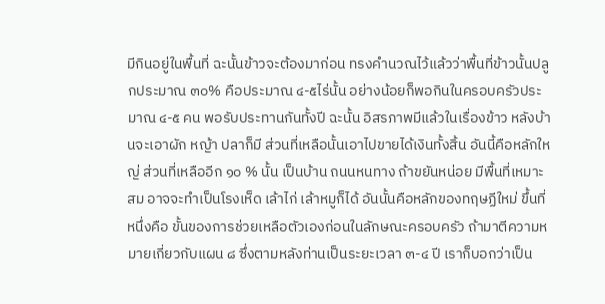มีกินอยู่ในพื้นที่ ฉะนั้นข้าวจะต้องมาก่อน ทรงคำนวณไว้แล้วว่าพื้นที่ข้าวนั้นปลูกประมาณ ๓๐% คือประมาณ ๔-๕ไร่นั้น อย่างน้อยก็พอกินในครอบครัวประมาณ ๔-๕ คน พอรับประทานกันทั้งปี ฉะนั้น อิสรภาพมีแล้วในเรื่องข้าว หลังบ้านจะเอาผัก หญ้า ปลาก็มี ส่วนที่เหลือนั้นเอาไปขายได้เงินทั้งสิ้น อันนี้คือหลักใหญ่ ส่วนที่เหลืออีก ๑๐ % นั้น เป็นบ้าน ถนนหนทาง ถ้าขยันหน่อย มีพื้นที่เหมาะสม อาจจะทำเป็นโรงเห็ด เล้าไก่ เล้าหมูก็ได้ อันนั้นคือหลักของทฤษฏีใหม่ ขึ้นที่หนึ่งคือ ขั้นของการช่วยเหลือตัวเองก่อนในลักษณะครอบครัว ถ้ามาตีความหมายเกี่ยวกับแผน ๘ ซึ่งตามหลังท่านเป็นระยะเวลา ๓-๔ ปี เราก็บอกว่าเป็น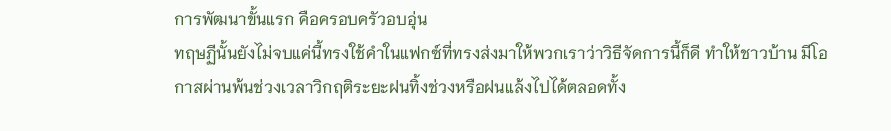การพัฒนาขั้นแรก คือครอบครัวอบอุ่น
ทฤษฏีนั้นยังไม่จบแค่นี้ทรงใช้คำในแฟกซ์ที่ทรงส่งมาให้พวกเราว่าวิธีจัดการนี้ก็ดี ทำให้ชาวบ้าน มีโอกาสผ่านพ้นช่วงเวลาวิกฤติระยะฝนทิ้งช่วงหรือฝนแล้งไปได้ตลอดทั้ง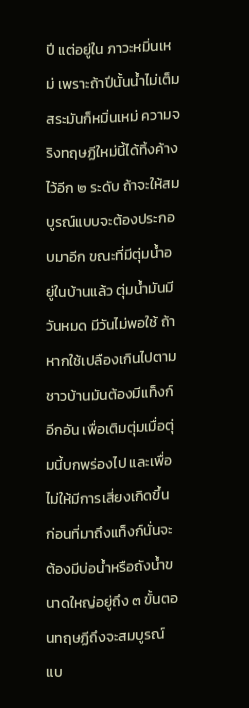ปี แต่อยู่ใน ภาวะหมิ่นเหม่ เพราะถ้าปีนั้นน้ำไม่เต็มสระมันก็หมิ่นเหม่ ความจริงทฤษฏีใหม่นี้ได้ทิ้งค้างไว้อีก ๒ ระดับ ถ้าจะให้สมบูรณ์แบบจะต้องประกอบมาอีก ขณะที่มีตุ่มน้ำอยู่ในบ้านแล้ว ตุ่มน้ำมันมีวันหมด มีวันไม่พอใช้ ถ้าหากใช้เปลืองเกินไปตามชาวบ้านมันต้องมีแท็งก์อีกอัน เพื่อเติมตุ่มเมื่อตุ่มนี้บกพร่องไป และเพื่อไม่ให้มีการเสี่ยงเกิดขึ้น ก่อนที่มาถึงแท็งก์นั่นจะต้องมีบ่อน้ำหรือถังน้ำขนาดใหญ่อยู่ถึง ๓ ขั้นตอนทฤษฏีถึงจะสมบูรณ์แบ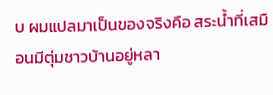บ ผมแปลมาเป็นของจริงคือ สระน้ำที่เสมือนมีตุ่มชาวบ้านอยู่หลา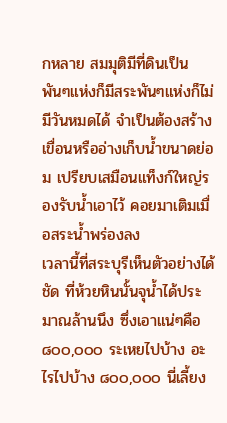กหลาย สมมุติมีที่ดินเป็นพันๆแห่งก็มีสระพันๆแห่งก็ไม่มีวันหมดได้ จำเป็นต้องสร้างเขื่อนหรืออ่างเก็บน้ำขนาดย่อม เปรียบเสมือนแท็งก์ใหญ่รองรับน้ำเอาไว้ คอยมาเติมเมื่อสระน้ำพร่องลง
เวลานี้ที่สระบุรีเห็นตัวอย่างได้ชัด ที่ห้วยหินนั้นจุน้ำได้ประมาณล้านนึง ซึ่งเอาแน่ๆคือ ๘๐๐,๐๐๐ ระเหยไปบ้าง อะไรไปบ้าง ๘๐๐,๐๐๐ นี่เลี้ยง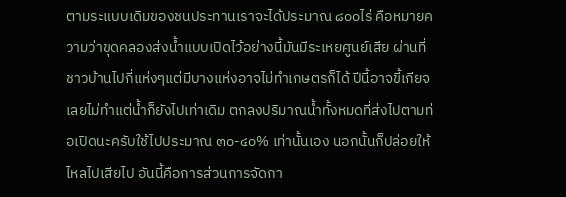ตามระแบบเดิมของชนประทานเราจะได้ประมาณ ๘๐๐ไร่ คือหมายความว่าขุดคลองส่งน้ำแบบเปิดไว้อย่างนี้มันมีระเหยศูนย์เสีย ผ่านที่ชาวบ้านไปกี่แห่งๆแต่มีบางแห่งอาจไม่ทำเกษตรก็ได้ ปีนี้อาจขี้เกียจเลยไม่ทำแต่น้ำก็ยังไปเท่าเดิม ตกลงปริมาณน้ำทั้งหมดที่ส่งไปตามท่อเปิดนะครับใช้ไปประมาณ ๓๐-๔๐% เท่านั้นเอง นอกนั้นก็ปล่อยให้ไหลไปเสียไป อันนี้คือการส่วนการจัดกา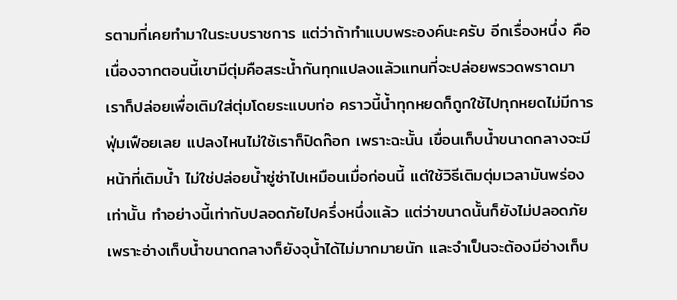รตามที่เคยทำมาในระบบราชการ แต่ว่าถ้าทำแบบพระองค์นะครับ อีกเรื่องหนึ่ง คือเนื่องจากตอนนี้เขามีตุ่มคือสระน้ำกันทุกแปลงแล้วแทนที่จะปล่อยพรวดพราดมา เราก็ปล่อยเพื่อเติมใส่ตุ่มโดยระแบบท่อ คราวนี้น้ำทุกหยดก็ถูกใช้ไปทุกหยดไม่มีการฟุ่มเฟือยเลย แปลงไหนไม่ใช้เราก็ปิดก๊อก เพราะฉะนั้น เขื่อนเก็บน้ำขนาดกลางจะมีหน้าที่เติมน้ำ ไม่ใช่ปล่อยน้ำซู่ซ่าไปเหมือนเมื่อก่อนนี้ แต่ใช้วิธีเติมตุ่มเวลามันพร่องเท่านั้น ทำอย่างนี้เท่ากับปลอดภัยไปครึ่งหนึ่งแล้ว แต่ว่าขนาดนั้นก็ยังไม่ปลอดภัยเพราะอ่างเก็บน้ำขนาดกลางก็ยังจุน้ำได้ไม่มากมายนัก และจำเป็นจะต้องมีอ่างเก็บ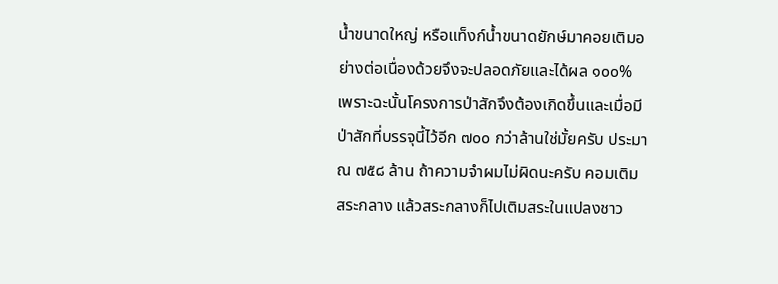น้ำขนาดใหญ่ หรือแท็งก์น้ำขนาดยักษ์มาคอยเติมอย่างต่อเนื่องด้วยจึงจะปลอดภัยและได้ผล ๑๐๐% เพราะฉะนั้นโครงการป่าสักจึงต้องเกิดขึ้นและเมื่อมีป่าสักที่บรรจุนี้ไว้อีก ๗๐๐ กว่าล้านใช่มั้ยครับ ประมาณ ๗๕๘ ล้าน ถ้าความจำผมไม่ผิดนะครับ คอมเติมสระกลาง แล้วสระกลางก็ไปเติมสระในแปลงชาว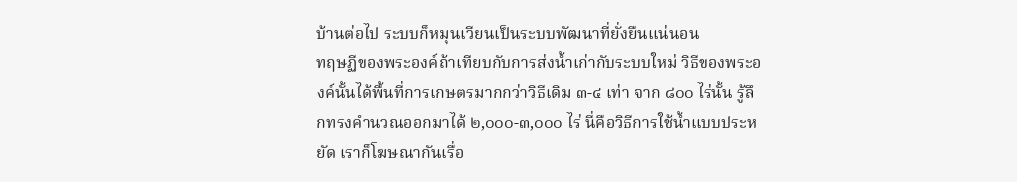บ้านต่อไป ระบบก็หมุนเวียนเป็นระบบพัฒนาที่ยั่งยืนแน่นอน
ทฤษฏีของพระองค์ถ้าเทียบกับการส่งน้ำเก่ากับระบบใหม่ วิธีของพระองค์นั้นได้พื้นที่การเกษตรมากกว่าวิธีเดิม ๓-๔ เท่า จาก ๘๐๐ ไร่นั้น รู้ลึกทรงคำนวณออกมาได้ ๒,๐๐๐-๓,๐๐๐ ไร่ นี่คือวิธีการใช้น้ำแบบประหยัด เราก็โฆษณากันเรื่อ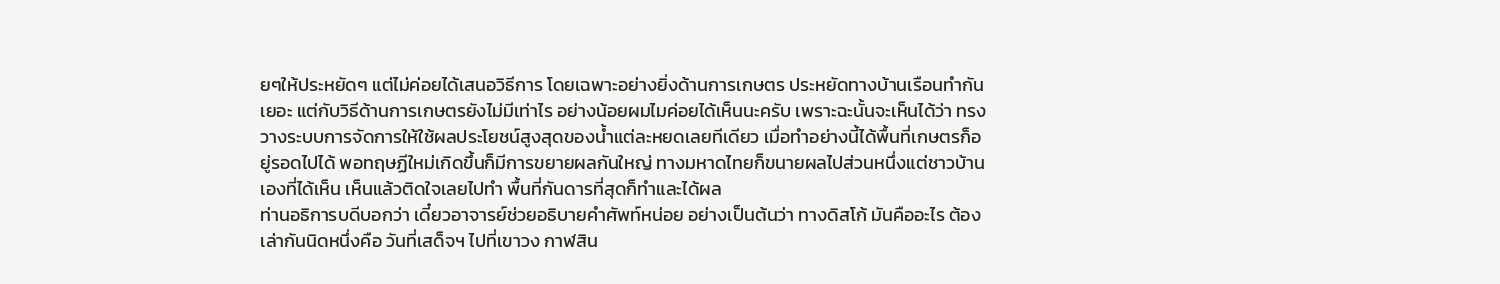ยๆให้ประหยัดๆ แต่ไม่ค่อยได้เสนอวิธีการ โดยเฉพาะอย่างยิ่งด้านการเกษตร ประหยัดทางบ้านเรือนทำกันเยอะ แต่กับวิธีด้านการเกษตรยังไม่มีเท่าไร อย่างน้อยผมไมค่อยได้เห็นนะครับ เพราะฉะนั้นจะเห็นได้ว่า ทรงวางระบบการจัดการให้ใช้ผลประโยชน์สูงสุดของน้ำแต่ละหยดเลยทีเดียว เมื่อทำอย่างนี้ได้พื้นที่เกษตรก็อยู่รอดไปได้ พอทฤษฏีใหม่เกิดขึ้นก็มีการขยายผลกันใหญ่ ทางมหาดไทยก็ขนายผลไปส่วนหนึ่งแต่ชาวบ้านเองที่ได้เห็น เห็นแล้วติดใจเลยไปทำ พื้นที่กันดารที่สุดก็ทำและได้ผล
ท่านอธิการบดีบอกว่า เดี๋ยวอาจารย์ช่วยอธิบายคำศัพท์หน่อย อย่างเป็นต้นว่า ทางดิสโก้ มันคืออะไร ต้องเล่ากันนิดหนึ่งคือ วันที่เสด็จฯ ไปที่เขาวง กาฬสิน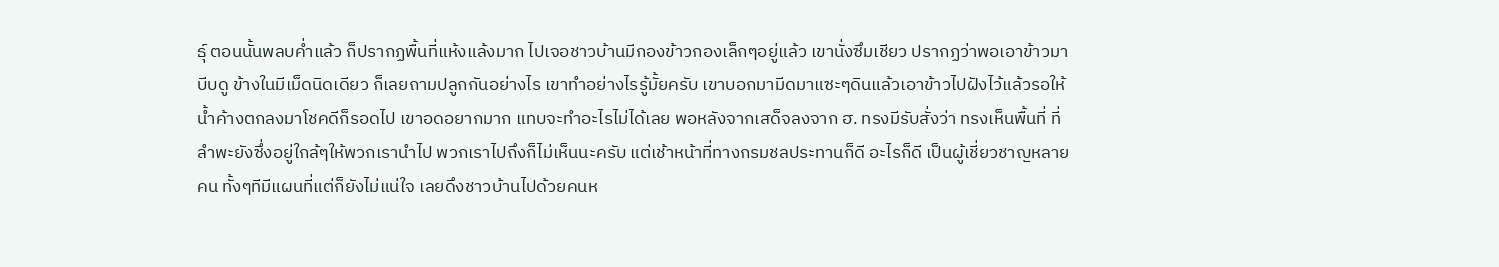ธุ์ ตอนนั้นพลบค่ำแล้ว ก็ปรากฏพื้นที่แห้งแล้งมาก ไปเจอชาวบ้านมีกองข้าวกองเล็กๆอยู่แล้ว เขานั่งซึมเชียว ปรากฏว่าพอเอาข้าวมาบีบดู ข้างในมีเม็ดนิดเดียว ก็เลยถามปลูกกันอย่างไร เขาทำอย่างไรรู้มั้ยครับ เขาบอกมามีดมาแซะๆดินแล้วเอาข้าวไปฝังไว้แล้วรอให้น้ำค้างตกลงมาโชคดีก็รอดไป เขาอดอยากมาก แทบจะทำอะไรไม่ได้เลย พอหลังจากเสด็จลงจาก ฮ. ทรงมีรับสั่งว่า ทรงเห็นพื้นที่ ที่ลำพะยังซึ่งอยู่ใกล้ๆให้พวกเรานำไป พวกเราไปถึงก็ไม่เห็นนะครับ แต่เช้าหน้าที่ทางกรมชลประทานก็ดี อะไรก็ดี เป็นผู้เชี่ยวชาญหลายคน ทั้งๆทีมีแผนที่แต่ก็ยังไม่แน่ใจ เลยดึงชาวบ้านไปด้วยคนห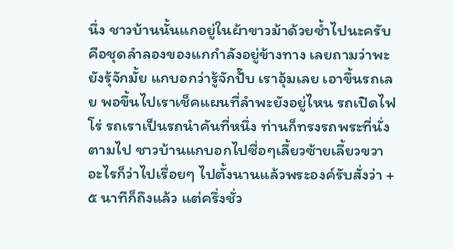นึ่ง ชาวบ้านนั้นแกอยู่ในผ้าขาวม้าด้วยซ้ำไปนะครับ คือชุดลำลองของแกกำลังอยู่ข้างทาง เลยถามว่าพะยังรุ้จักมั้ย แกบอกว่ารู้จักปั๊บ เราอุ้มเลย เอาขึ้นรถเลย พอขึ้นไปเราเช็คแผนที่ลำพะยังอยู่ไหน รถเปิดไฟโร่ รถเราเป็นรถนำคันที่หนึ่ง ท่านก็ทรงรถพระที่นั่งตามไป ชาวบ้านแกบอกไปซื่อๆเลี้ยวซ้ายเลี้ยวขวาอะไรก็ว่าไปเรื่อยๆ ไปตั้งนานแล้วพระองค์รับสั่งว่า +๕ นาทีก็ถึงแล้ว แต่ครึ่งชั่ว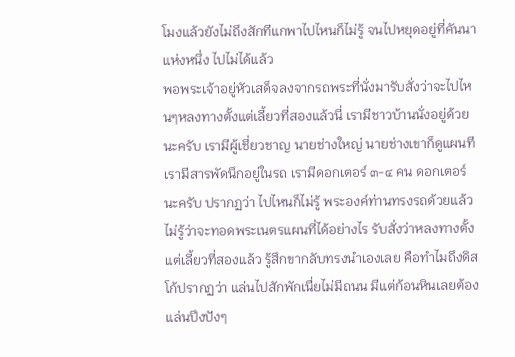โมงแล้วยังไม่ถึงสักทีแกพาไปไหนก็ไม่รู้ จนไปหยุดอยู่ที่คันนาแห่งหนึ่ง ไปไม่ได้แล้ว
พอพระเจ้าอยู่หัวเสด็จลงจากรถพระที่นั่งมารับสั่งว่าจะไปไหนๆหลงทางตั้งแต่เลี้ยวที่สองแล้วนี่ เรามีชาวบ้านนั่งอยู่ด้วยนะครับ เรามีผู้เชี่ยวชาญ นายช่างใหญ่ นายช่างเขาก็ดูแผนที เรามีสารพัดนึกอยู่ในรถ เรามีดอกเตอร์ ๓-๔ คน ดอกเตอร์นะครับ ปรากฏว่า ไปไหนก็ไม่รู้ พระองค์ท่านทรงรถด้วยแล้วไม่รู้ว่าจะทอดพระเนตรแผนที่ได้อย่างไร รับสั่งว่าหลงทางตั้งแต่เลี้ยวที่สองแล้ว รู้สึกขากลับทรงนำเองเลย คือทำไมถึงดิสโก้ปรากฏว่า แล่นไปสักพักเนื่ยไม่มีถนน มีแต่ก้อนหินเลยต้องแล่นปึงปังๆ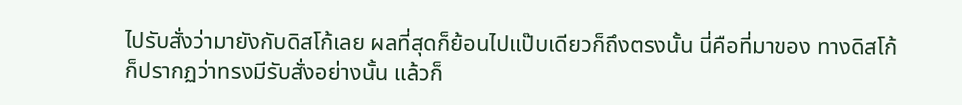ไปรับสั่งว่ามายังกับดิสโก้เลย ผลที่สุดก็ย้อนไปแป๊บเดียวก็ถึงตรงนั้น นี่คือที่มาของ ทางดิสโก้
ก็ปรากฏว่าทรงมีรับสั่งอย่างนั้น แล้วก็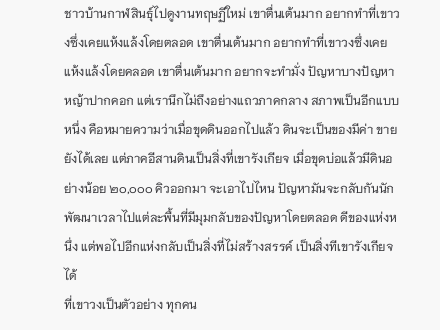ชาวบ้านกาฬสินธุ์ไปดูงานทฤษฏีใหม่ เขาตื่นเต้นมาก อยากทำที่เขาวงซึ่งเคยแห้งแล้งโดยตลอด เขาตื่นเต้นมาก อยากทำที่เขาวงซึ่งเคยแห้งแล้งโดยคลอด เขาตื่นเต้นมาก อยากจะทำมั่ง ปัญหาบางปัญหาหญ้าปากคอก แต่เรานึกไม่ถึงอย่างแถวภาคกลาง สภาพเป็นอีกแบบหนึ่ง คือหมายความว่าเมื่อขุดดินออกไปแล้ว ดินจะเป็นของมีค่า ขายยังได้เลย แต่ภาคอีสานดินเป็นสิ่งที่เขารังเกียจ เมื่อขุดบ่อแล้วมีดินอย่างน้อย ๒๐,๐๐๐ คิวออกมา จะเอาไปไหน ปัญหามันจะกลับกันนักพัฒนาเวลาไปแต่ละพื้นที่มีมุมกลับของปัญหาโดยตลอด ดีของแห่งหนึ่ง แต่พอไปอีกแห่งกลับเป็นสิ่งที่ไม่สร้างสรรค์ เป็นสิ่งทีเขารังเกียจได้
ที่เขาวงเป็นตัวอย่าง ทุกคน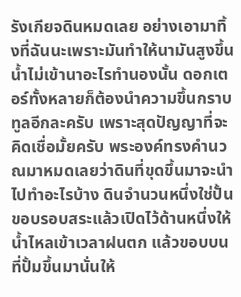รังเกียจดินหมดเลย อย่างเอามาทิ้งที่ฉันนะเพราะมันทำให้นามันสูงขึ้น น้ำไม่เข้านาอะไรทำนองนั้น ดอกเตอร์ทั้งหลายก็ต้องนำความขึ้นกราบทูลอีกละครับ เพราะสุดปัญญาที่จะคิดเชื่อมั้ยครับ พระองค์ทรงคำนวณมาหมดเลยว่าดินที่ขุดขึ้นมาจะนำไปทำอะไรบ้าง ดินจำนวนหนึ่งใช่ปั้นขอบรอบสระแล้วเปิดไว้ด้านหนึ่งให้น้ำไหลเข้าเวลาฝนตก แล้วขอบบนที่ปั้มขึ้นมานั่นให้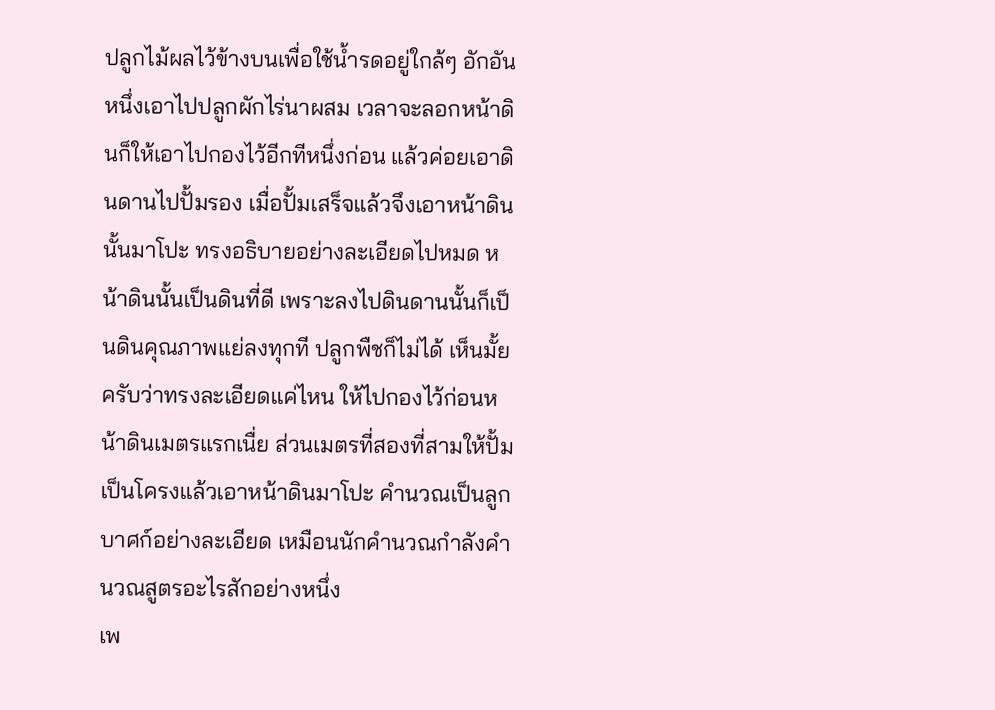ปลูกไม้ผลไว้ข้างบนเพื่อใช้น้ำรดอยู่ใกล้ๆ อักอันหนึ่งเอาไปปลูกผักไร่นาผสม เวลาจะลอกหน้าดินก็ให้เอาไปกองไว้อีกทีหนึ่งก่อน แล้วค่อยเอาดินดานไปปั้มรอง เมื่อปั้มเสร็จแล้วจึงเอาหน้าดินนั้นมาโปะ ทรงอธิบายอย่างละเอียดไปหมด หน้าดินนั้นเป็นดินที่ดี เพราะลงไปดินดานนั้นก็เป็นดินคุณภาพแย่ลงทุกที ปลูกพืชก็ไม่ได้ เห็นมั้ยครับว่าทรงละเอียดแค่ไหน ให้ไปกองไว้ก่อนหน้าดินเมตรแรกเนื่ย ส่วนเมตรที่สองที่สามให้ปั้มเป็นโครงแล้วเอาหน้าดินมาโปะ คำนวณเป็นลูกบาศก์อย่างละเอียด เหมือนนักคำนวณกำลังคำนวณสูตรอะไรสักอย่างหนึ่ง
เพ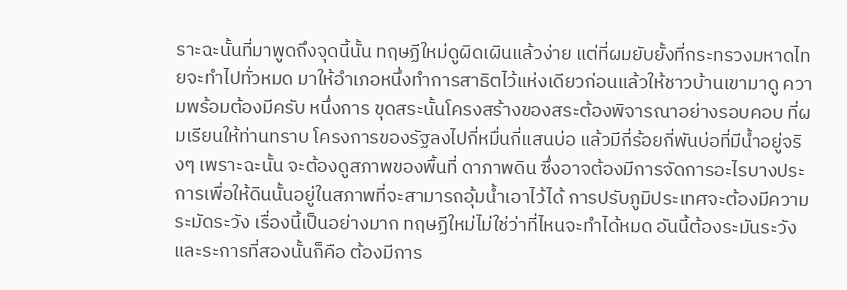ราะฉะนั้นที่มาพูดถึงจุดนี้นั้น ทฤษฏีใหม่ดูผิดเผินแล้วง่าย แต่ที่ผมยับยั้งที่กระทรวงมหาดไทยจะทำไปทั่วหมด มาให้อำเภอหนึ่งทำการสาธิตไว้แห่งเดียวก่อนแล้วให้ชาวบ้านเขามาดู ความพร้อมต้องมีครับ หนึ่งการ ขุดสระนั้นโครงสร้างของสระต้องพิจารณาอย่างรอบคอบ ที่ผมเรียนให้ท่านทราบ โครงการของรัฐลงไปกี่หมื่นกี่แสนบ่อ แล้วมีกี่ร้อยกี่พันบ่อที่มีน้ำอยู่จริงๆ เพราะฉะนั้น จะต้องดูสภาพของพื้นที่ ดาภาพดิน ซึ่งอาจต้องมีการจัดการอะไรบางประการเพื่อให้ดินนั้นอยู่ในสภาพที่จะสามารถอุ้มน้ำเอาไว้ได้ การปรับภูมิประเทศจะต้องมีความระมัดระวัง เรื่องนี้เป็นอย่างมาก ทฤษฏีใหม่ไม่ใช่ว่าที่ไหนจะทำได้หมด อันนี้ต้องระมันระวัง
และระการที่สองนั้นก็คือ ต้องมีการ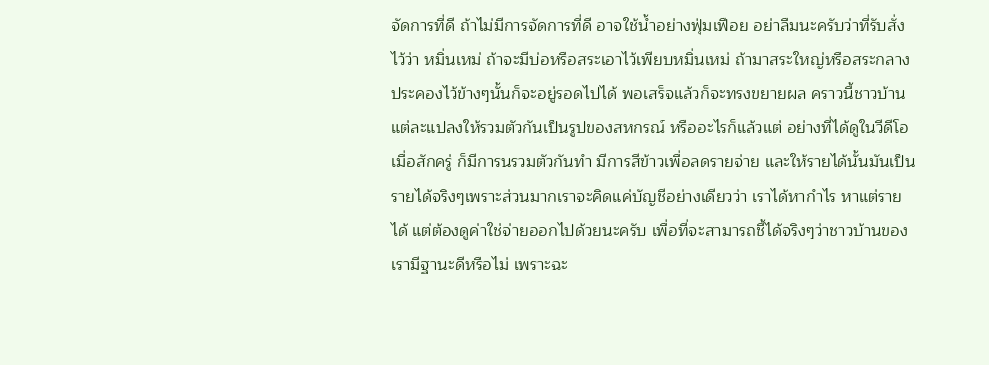จัดการที่ดี ถ้าไม่มีการจัดการที่ดี อาจใช้น้ำอย่างฟุ่มเฟือย อย่าลืมนะครับว่าที่รับสั่งไว้ว่า หมิ่นเหม่ ถ้าจะมีบ่อหรือสระเอาไว้เพียบหมิ่นเหม่ ถ้ามาสระใหญ่หรือสระกลางประคองไว้ข้างๆนั้นก็จะอยู่รอดไปได้ พอเสร็จแล้วก็จะทรงขยายผล คราวนี้ชาวบ้านแต่ละแปลงให้รวมตัวกันเป็นรูปของสหกรณ์ หรืออะไรก็แล้วแต่ อย่างที่ได้ดูในวีดีโอเมื่อสักครู่ ก็มีการนรวมตัวกันทำ มีการสีข้าวเพื่อลดรายจ่าย และให้รายได้นั้นมันเป็นรายได้จริงๆเพราะส่วนมากเราจะคิดแค่บัญชีอย่างเดียวว่า เราได้หากำไร หาแต่รายได้ แต่ต้องดูค่าใช่จ่ายออกไปด้วยนะครับ เพื่อที่จะสามารถชี้ได้จริงๆว่าชาวบ้านของเรามีฐานะดีหรือไม่ เพราะฉะ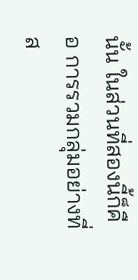นั้น ในส่วนที่สองนี้ก็คือ การรวมกลุ่มอย่างที่ส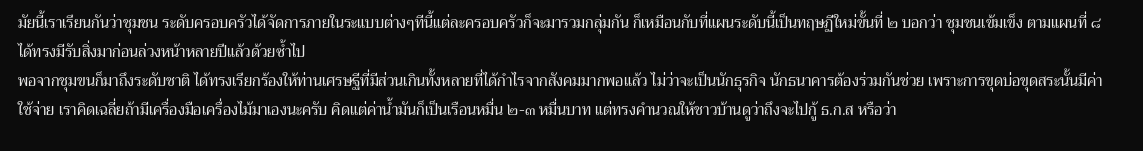มัยนี้เราเรียนกันว่าชุมชน ระดับครอบครัวได้จัดการภายในระแบบต่างๆทีนี้แต่ละครอบครัวก็จะมารวมกลุ่มกัน ก็เหมือนกับที่แผนระดับนี้เป็นทฤษฏีใหม่ขั้นที่ ๒ บอกว่า ชุมชนเข้มเข็ง ตามแผนที่ ๘ ได้ทรงมีรับสิ่งมาก่อนล่วงหน้าหลายปีแล้วด้วยซ้ำไป
พอจากชุมขนก็มาถึงระดับชาติ ได้ทรงเรียกร้องให้ท่านเศรษฐีที่มีส่วนเกินทั้งหลายที่ได้กำไรจากสังคมมากพอแล้ว ไม่ว่าจะเป็นนักธุรกิจ นักธนาคารต้องร่วมกันช่วย เพราะการขุดบ่อขุดสระนั้นมีค่าใช้จ่าย เราคิดเฉลี่ยถ้ามีเครื่องมือเครื่องไม้มาเองนะครับ คิดแต่ค่าน้ำมันก็เป็นเรือนหมื่น ๒-๓ หมื่นบาท แต่ทรงคำนวณให้ชาวบ้านดูว่าถึงจะไปกู้ ธ.ก.ส หรือว่า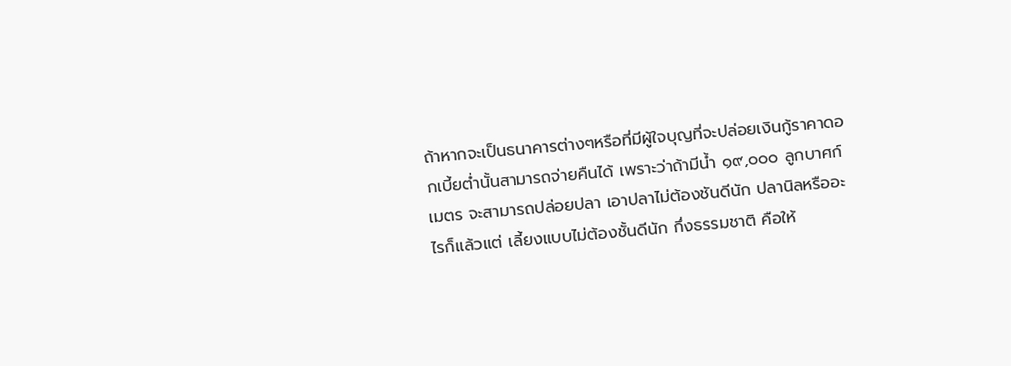ถ้าหากจะเป็นธนาคารต่างๆหรือที่มีผู้ใจบุญที่จะปล่อยเงินกู้ราคาดอกเบี้ยต่ำนั้นสามารถจ่ายคืนได้ เพราะว่าถ้ามีน้ำ ๑๙,๐๐๐ ลูกบาศก์เมตร จะสามารถปล่อยปลา เอาปลาไม่ต้องชันดีนัก ปลานิลหรืออะไรก็แล้วแต่ เลี้ยงแบบไม่ต้องชั้นดีนัก กึ่งธรรมชาติ คือให้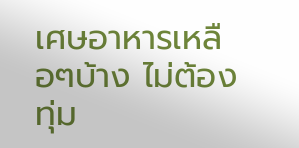เศษอาหารเหลือๆบ้าง ไม่ต้องทุ่ม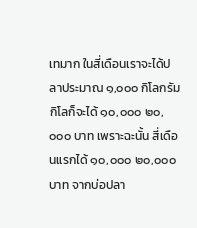เทมาก ในสี่เดือนเราจะได้ปลาประมาณ ๑,๐๐๐ กิโลกรัม กิโลก็จะได้ ๑๐,๐๐๐ ๒๐,๐๐๐ บาท เพราะฉะนั้น สี่เดือนแรกได้ ๑๐,๐๐๐ ๒๐,๐๐๐ บาท จากบ่อปลา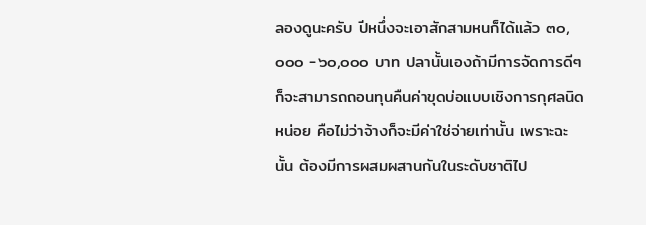ลองดูนะครับ ปีหนึ่งจะเอาสักสามหนก็ได้แล้ว ๓๐,๐๐๐ -๖๐,๐๐๐ บาท ปลานั้นเองถ้ามีการจัดการดีๆ ก็จะสามารถถอนทุนคืนค่าขุดบ่อแบบเชิงการกุศลนิดหน่อย คือไม่ว่าจ้างก็จะมีค่าใช่จ่ายเท่านั้น เพราะฉะนั้น ต้องมีการผสมผสานกันในระดับชาติไป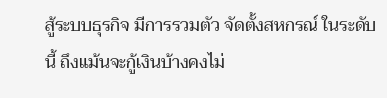สู้ระบบธุรกิจ มีการรวมตัว จัดตั้งสหกรณ์ ในระดับนี้ ถึงแม้นจะกู้เงินบ้างคงไม่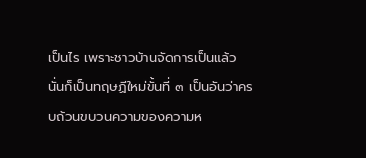เป็นไร เพราะชาวบ้านจัดการเป็นแล้ว นั่นก็เป็นทฤษฏีใหม่ขั้นที่ ๓ เป็นอันว่าครบถ้วนขบวนความของความห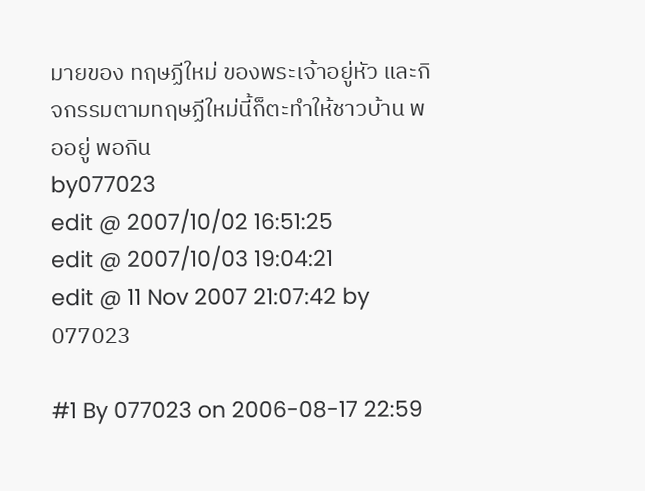มายของ ทฤษฏีใหม่ ของพระเจ้าอยู่หัว และกิจกรรมตามทฤษฏีใหม่นี้ก็ตะทำให้ชาวบ้าน พออยู่ พอกิน
by077023
edit @ 2007/10/02 16:51:25
edit @ 2007/10/03 19:04:21
edit @ 11 Nov 2007 21:07:42 by 077023

#1 By 077023 on 2006-08-17 22:59